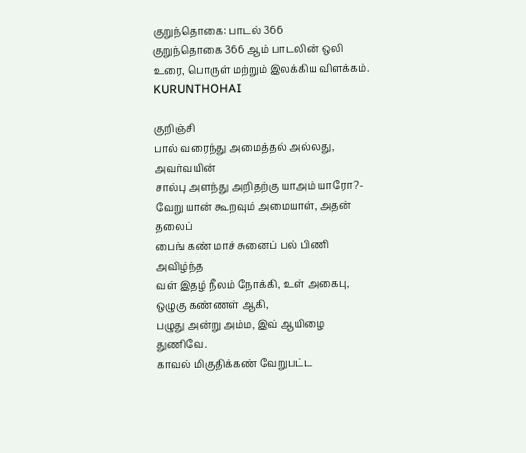குறுந்தொகை: பாடல் 366
குறுந்தொகை 366 ஆம் பாடலின் ஒலி உரை, பொருள் மற்றும் இலக்கிய விளக்கம்.
KURUNTHOHAI

குறிஞ்சி
பால் வரைந்து அமைத்தல் அல்லது, அவர்வயின்
சால்பு அளந்து அறிதற்கு யாஅம் யாரோ?-
வேறு யான் கூறவும் அமையாள், அதன் தலைப்
பைங் கண் மாச் சுனைப் பல் பிணி அவிழ்ந்த
வள் இதழ் நீலம் நோக்கி, உள் அகைபு,
ஒழுகு கண்ணள் ஆகி,
பழுது அன்று அம்ம, இவ் ஆயிழை துணிவே.
காவல் மிகுதிக்கண் வேறுபட்ட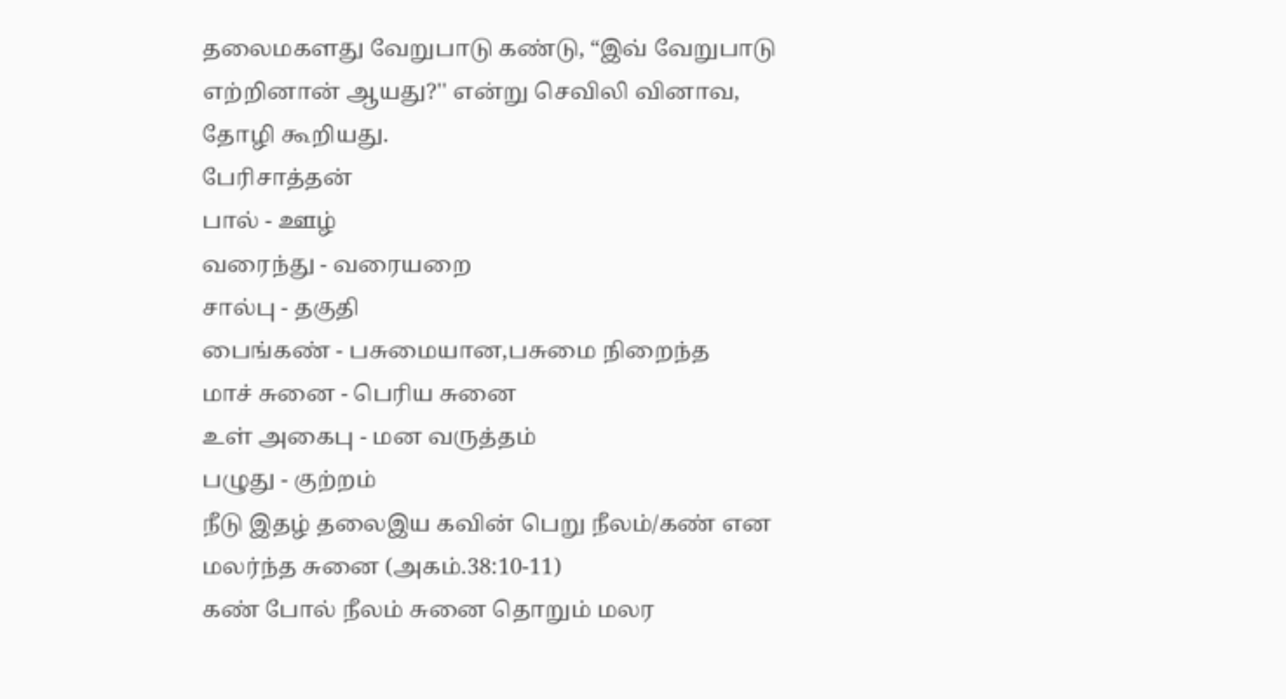தலைமகளது வேறுபாடு கண்டு, “இவ் வேறுபாடு எற்றினான் ஆயது?'' என்று செவிலி வினாவ, தோழி கூறியது.
பேரிசாத்தன்
பால் - ஊழ்
வரைந்து - வரையறை
சால்பு - தகுதி
பைங்கண் - பசுமையான,பசுமை நிறைந்த
மாச் சுனை - பெரிய சுனை
உள் அகைபு - மன வருத்தம்
பழுது - குற்றம்
நீடு இதழ் தலைஇய கவின் பெறு நீலம்/கண் என மலர்ந்த சுனை (அகம்.38:10-11)
கண் போல் நீலம் சுனை தொறும் மலர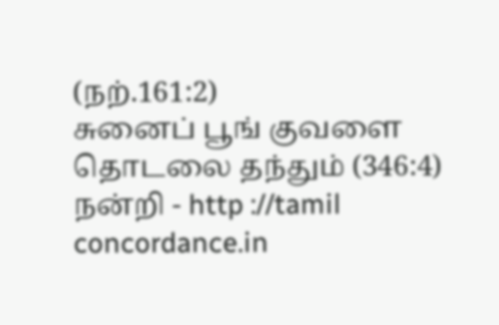(நற்.161:2)
சுனைப் பூங் குவளை தொடலை தந்தும் (346:4)
நன்றி - http ://tamil concordance.in